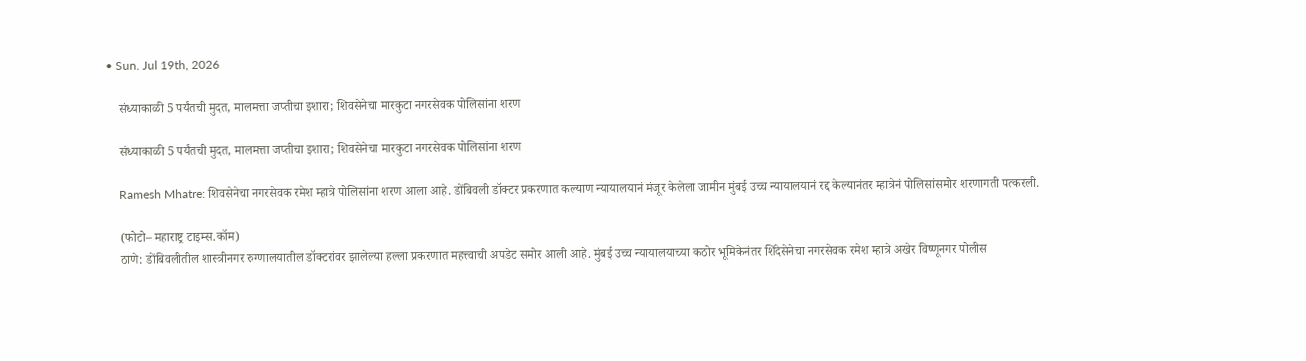• Sun. Jul 19th, 2026

    संध्याकाळी 5 पर्यंतची मुदत, मालमत्ता जप्तीचा इशारा; शिवसेनेचा मारकुटा नगरसेवक पोलिसांना शरण

    संध्याकाळी 5 पर्यंतची मुदत, मालमत्ता जप्तीचा इशारा; शिवसेनेचा मारकुटा नगरसेवक पोलिसांना शरण

    Ramesh Mhatre: शिवसेनेचा नगरसेवक रमेश म्हात्रे पोलिसांना शरण आला आहे. डोंबिवली डॉक्टर प्रकरणात कल्याण न्यायालयानं मंजूर केलेला जामीन मुंबई उच्च न्यायालयानं रद्द केल्यानंतर म्हात्रेनं पोलिसांसमोर शरणागती पत्करली.

    (फोटो– महाराष्ट्र टाइम्स.कॉम)
    ठाणे: डोंबिवलीतील शास्त्रीनगर रुग्णालयातील डॉक्टरांवर झालेल्या हल्ला प्रकरणात महत्त्वाची अपडेट समोर आली आहे. मुंबई उच्च न्यायालयाच्या कठोर भूमिकेनंतर शिंदेसेनेचा नगरसेवक रमेश म्हात्रे अखेर विष्णूनगर पोलीस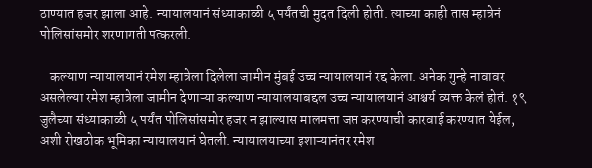ठाण्यात हजर झाला आहे. न्यायालयानं संध्याकाळी ५ पर्यंतची मुदत दिली होती. त्याच्या काही तास म्हात्रेनं पोलिसांसमोर शरणागती पत्करली.

    कल्याण न्यायालयानं रमेश म्हात्रेला दिलेला जामीन मुंबई उच्च न्यायालयानं रद्द केला. अनेक गुन्हे नावावर असलेल्या रमेश म्हात्रेला जामीन देणाऱ्या कल्याण न्यायालयाबद्दल उच्च न्यायालयानं आश्चर्य व्यक्त केलं होतं. १९ जुलैच्या संध्याकाळी ५ पर्यंत पोलिसांसमोर हजर न झाल्यास मालमत्ता जप्त करण्याची कारवाई करण्यात येईल, अशी रोखठोक भूमिका न्यायालयानं घेतली. न्यायालयाच्या इशाऱ्यानंतर रमेश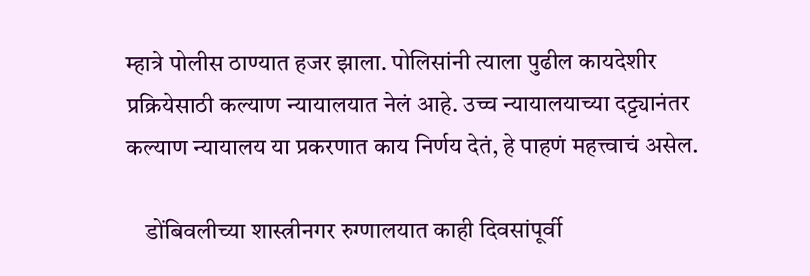म्हात्रे पोलीस ठाण्यात हजर झाला. पोलिसांनी त्याला पुढील कायदेशीर प्रक्रियेसाठी कल्याण न्यायालयात नेलं आहे. उच्च न्यायालयाच्या दट्ट्यानंतर कल्याण न्यायालय या प्रकरणात काय निर्णय देतं, हे पाहणं महत्त्वाचं असेल.

    डोंबिवलीच्या शास्त्रीनगर रुग्णालयात काही दिवसांपूर्वी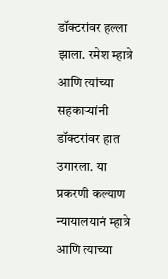डॉक्टरांवर हल्ला झाला. रमेश म्हात्रे आणि त्यांच्या सहकाऱ्यांनी डॉक्टरांवर हात उगारला. या प्रकरणी कल्याण न्यायालयानं म्हात्रे आणि त्याच्या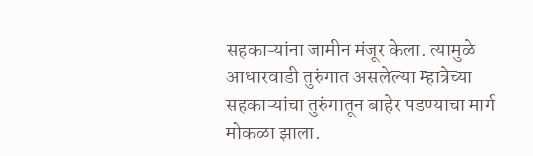सहकाऱ्यांना जामीन मंजूर केला. त्यामुळे आधारवाडी तुरुंगात असलेल्या म्हात्रेच्या सहकाऱ्यांचा तुरुंगातून बाहेर पडण्याचा मार्ग मोकळा झाला.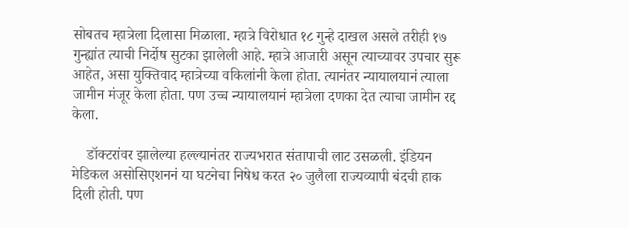सोबतच म्हात्रेला दिलासा मिळाला. म्हात्रे विरोधात १८ गुन्हे दाखल असले तरीही १७ गुन्ह्यांत त्याची निर्दोष सुटका झालेली आहे. म्हात्रे आजारी असून त्याच्यावर उपचार सुरू आहेत, असा युक्तिवाद म्हात्रेच्या वकिलांनी केला होता. त्यानंतर न्यायालयानं त्याला जामीन मंजूर केला होता. पण उच्च न्यायालयानं म्हात्रेला दणका देत त्याचा जामीन रद्द केला.

    डॉक्टरांवर झालेल्या हल्ल्यानंतर राज्यभरात संतापाची लाट उसळली. इंडियन मेडिकल असोसिएशननं या घटनेचा निषेध करत २० जुलैला राज्यव्यापी बंदची हाक दिली होती. पण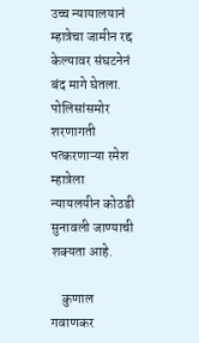उच्च न्यायालयानं म्हात्रेचा जामीन रद्द केल्यावर संघटनेनं बंद मागे घेतला. पोलिसांसमोर शरणागती पत्करणाऱ्या रमेश म्हात्रेला न्यायलयीन कोठडी सुनावली जाण्याची शक्यता आहे.

    कुणाल गवाणकर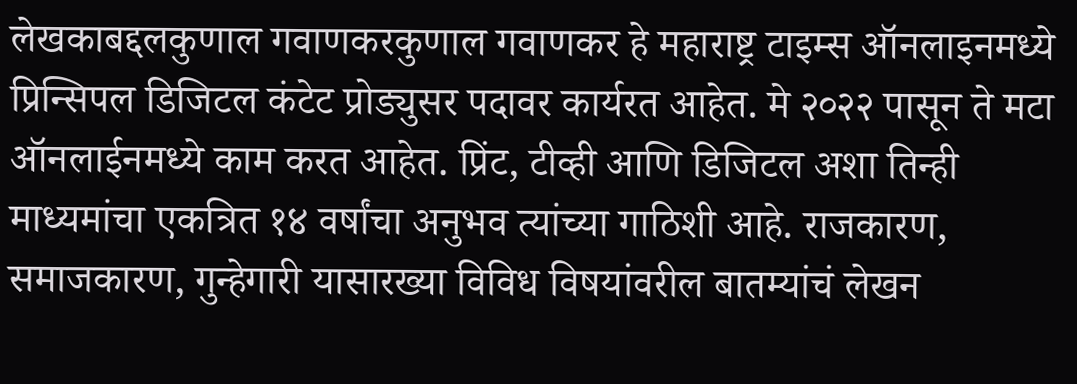लेखकाबद्दलकुणाल गवाणकरकुणाल गवाणकर हे महाराष्ट्र टाइम्स ऑनलाइनमध्ये प्रिन्सिपल डिजिटल कंटेट प्रोड्युसर पदावर कार्यरत आहेत. मे २०२२ पासून ते मटा ऑनलाईनमध्ये काम करत आहेत. प्रिंट, टीव्ही आणि डिजिटल अशा तिन्ही माध्यमांचा एकत्रित १४ वर्षांचा अनुभव त्यांच्या गाठिशी आहे. राजकारण, समाजकारण, गुन्हेगारी यासारख्या विविध विषयांवरील बातम्यांचं लेखन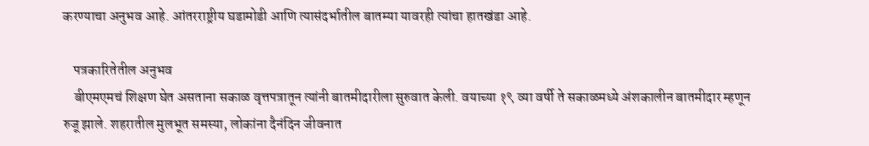करण्याचा अनुभव आहे. आंतरराष्ट्रीय घडामोडी आणि त्यासंदर्भातील बातम्या यावरही त्यांचा हातखंडा आहे.

    पत्रकारितेतील अनुभव
    बीएमएमचं शिक्षण घेत असताना सकाळ वृत्तपत्रातून त्यांनी बातमीदारीला सुरुवात केली. वयाच्या १९ व्या वर्षी ते सकाळमध्ये अंशकालीन बातमीदार म्हणून रुजू झाले. शहरातील मुलभूत समस्या, लोकांना दैनंदिन जीवनात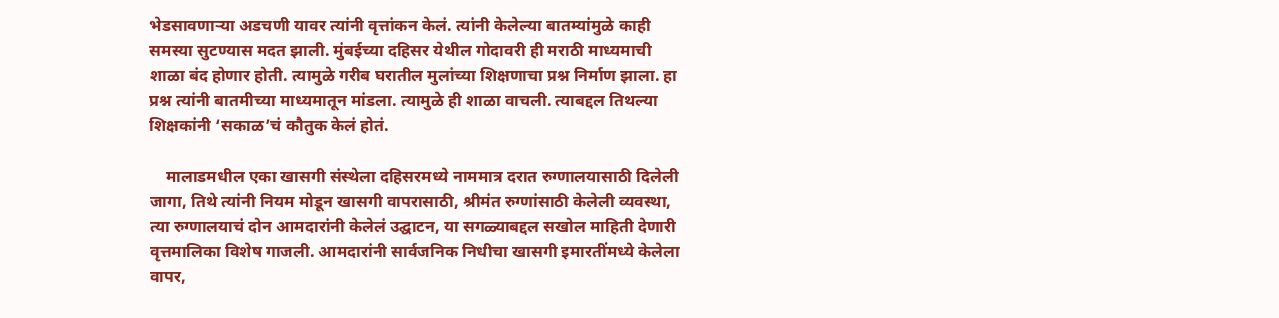भेडसावणाऱ्या अडचणी यावर त्यांनी वृत्तांकन केलं. त्यांनी केलेल्या बातम्यांमुळे काही समस्या सुटण्यास मदत झाली. मुंबईच्या दहिसर येथील गोदावरी ही मराठी माध्यमाची शाळा बंद होणार होती. त्यामुळे गरीब घरातील मुलांच्या शिक्षणाचा प्रश्न निर्माण झाला. हा प्रश्न त्यांनी बातमीच्या माध्यमातून मांडला. त्यामुळे ही शाळा वाचली. त्याबद्दल तिथल्या शिक्षकांनी ‘सकाळ’चं कौतुक केलं होतं.

    मालाडमधील एका खासगी संस्थेला दहिसरमध्ये नाममात्र दरात रुग्णालयासाठी दिलेली जागा, तिथे त्यांनी नियम मोडून खासगी वापरासाठी, श्रीमंत रुग्णांसाठी केलेली व्यवस्था, त्या रुग्णालयाचं दोन आमदारांनी केलेलं उद्घाटन, या सगळ्याबद्दल सखोल माहिती देणारी वृत्तमालिका विशेष गाजली. आमदारांनी सार्वजनिक निधीचा खासगी इमारतींमध्ये केलेला वापर,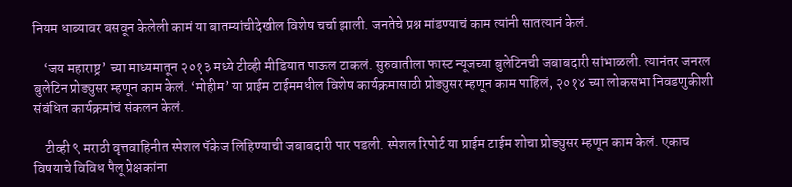नियम धाब्यावर बसवून केलेली कामं या बातम्यांचीदेखील विशेष चर्चा झाली. जनतेचे प्रश्न मांडण्याचं काम त्यांनी सातत्यानं केलं.

    ‘जय महाराष्ट्र’ च्या माध्यमातून २०१३ मध्ये टीव्ही मीडियात पाऊल टाकलं. सुरुवातीला फास्ट न्यूजच्या बुलेटिनची जबाबदारी सांभाळली. त्यानंतर जनरल बुलेटिन प्रोड्युसर म्हणून काम केलं. ‘मोहीम’ या प्राईम टाईममधील विशेष कार्यक्रमासाठी प्रोड्युसर म्हणून काम पाहिलं, २०१४ च्या लोकसभा निवडणुकीशी संबंधित कार्यक्रमांचं संकलन केलं.

    टीव्ही ९ मराठी वृत्तवाहिनीत स्पेशल पॅकेज लिहिण्याची जबाबदारी पार पडली. स्पेशल रिपोर्ट या प्राईम टाईम शोचा प्रोड्युसर म्हणून काम केलं. एकाच विषयाचे विविध पैलू प्रेक्षकांना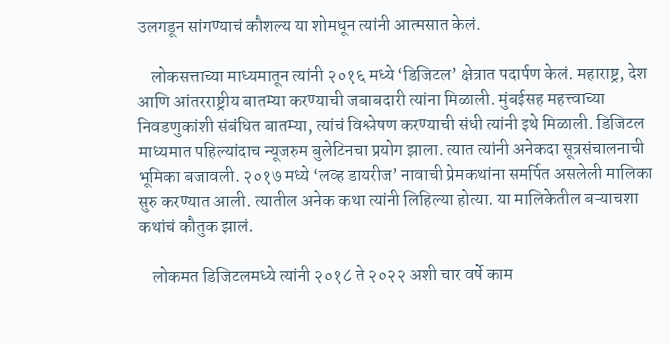उलगडून सांगण्याचं कौशल्य या शोमधून त्यांनी आत्मसात केलं.

    लोकसत्ताच्या माध्यमातून त्यांनी २०१६ मध्ये ‘डिजिटल’ क्षेत्रात पदार्पण केलं. महाराष्ट्र, देश आणि आंतरराष्ट्रीय बातम्या करण्याची जबाबदारी त्यांना मिळाली. मुंबईसह महत्त्वाच्या निवडणुकांशी संबंधित बातम्या, त्यांचं विश्लेषण करण्याची संधी त्यांनी इथे मिळाली. डिजिटल माध्यमात पहिल्यांदाच न्यूजरुम बुलेटिनचा प्रयोग झाला. त्यात त्यांनी अनेकदा सूत्रसंचालनाची भूमिका बजावली. २०१७ मध्ये ‘लव्ह डायरीज’ नावाची प्रेमकथांना समर्पित असलेली मालिका सुरु करण्यात आली. त्यातील अनेक कथा त्यांनी लिहिल्या होत्या. या मालिकेतील बऱ्याचशा कथांचं कौतुक झालं.

    लोकमत डिजिटलमध्ये त्यांनी २०१८ ते २०२२ अशी चार वर्षे काम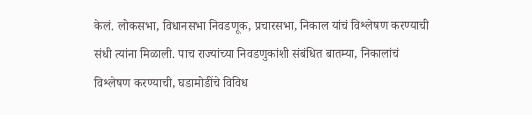केलं. लोकसभा, विधानसभा निवडणूक, प्रचारसभा, निकाल यांचं विश्लेषण करण्याची संधी त्यांना मिळाली. पाच राज्यांच्या निवडणुकांशी संबंधित बातम्या, निकालांचं विश्लेषण करण्याची, घडामोडींचे विविध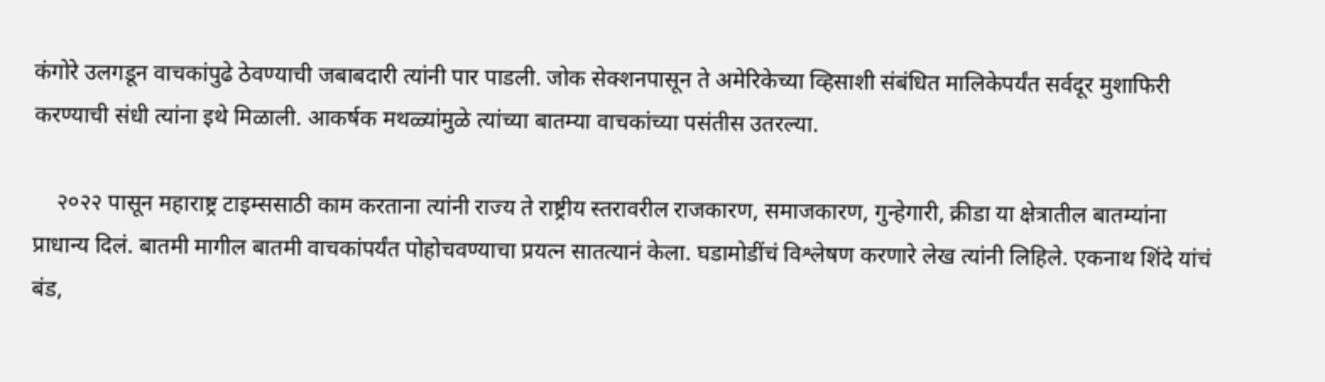कंगोरे उलगडून वाचकांपुढे ठेवण्याची जबाबदारी त्यांनी पार पाडली. जोक सेक्शनपासून ते अमेरिकेच्या व्हिसाशी संबंधित मालिकेपर्यंत सर्वदूर मुशाफिरी करण्याची संधी त्यांना इथे मिळाली. आकर्षक मथळ्यांमुळे त्यांच्या बातम्या वाचकांच्या पसंतीस उतरल्या.

    २०२२ पासून महाराष्ट्र टाइम्ससाठी काम करताना त्यांनी राज्य ते राष्ट्रीय स्तरावरील राजकारण, समाजकारण, गुन्हेगारी, क्रीडा या क्षेत्रातील बातम्यांना प्राधान्य दिलं. बातमी मागील बातमी वाचकांपर्यंत पोहोचवण्याचा प्रयत्न सातत्यानं केला. घडामोडींचं विश्लेषण करणारे लेख त्यांनी लिहिले. एकनाथ शिंदे यांचं बंड,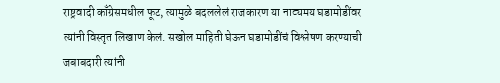राष्ट्रवादी काँग्रेसमधील फूट, त्यामुळे बदललेलं राजकारण या नाट्यमय घडामोडींवर त्यांनी विस्तृत लिखाण केलं. सखोल माहिती घेऊन घडामोडींचं विश्लेषण करण्याची जबाबदारी त्यांनी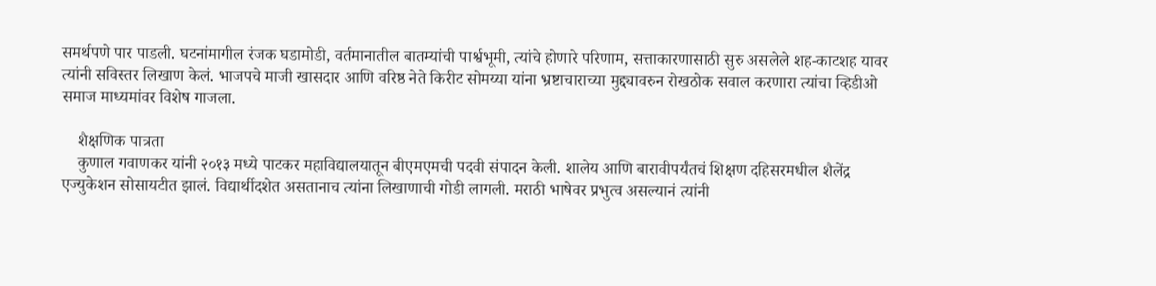समर्थपणे पार पाडली. घटनांमागील रंजक घडामोडी, वर्तमानातील बातम्यांची पार्श्वभूमी, त्यांचे होणारे परिणाम, सत्ताकारणासाठी सुरु असलेले शह-काटशह यावर त्यांनी सविस्तर लिखाण केलं. भाजपचे माजी खासदार आणि वरिष्ठ नेते किरीट सोमय्या यांना भ्रष्टाचाराच्या मुद्द्यावरुन रोखठोक सवाल करणारा त्यांचा व्हिडीओ समाज माध्यमांवर विशेष गाजला.

    शैक्षणिक पात्रता
    कुणाल गवाणकर यांनी २०१३ मध्ये पाटकर महाविद्यालयातून बीएमएमची पदवी संपादन केली. शालेय आणि बारावीपर्यंतचं शिक्षण दहिसरमधील शैलेंद्र एज्युकेशन सोसायटीत झालं. विद्यार्थीदशेत असतानाच त्यांना लिखाणाची गोडी लागली. मराठी भाषेवर प्रभुत्व असल्यानं त्यांनी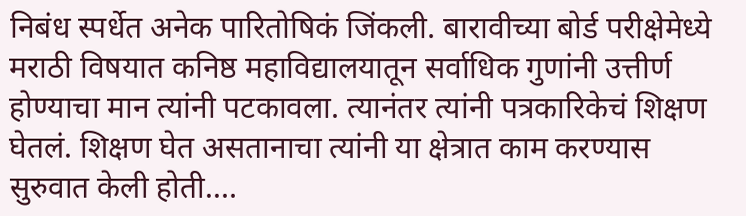निबंध स्पर्धेत अनेक पारितोषिकं जिंकली. बारावीच्या बोर्ड परीक्षेमेध्ये मराठी विषयात कनिष्ठ महाविद्यालयातून सर्वाधिक गुणांनी उत्तीर्ण होण्याचा मान त्यांनी पटकावला. त्यानंतर त्यांनी पत्रकारिकेचं शिक्षण घेतलं. शिक्षण घेत असतानाचा त्यांनी या क्षेत्रात काम करण्यास सुरुवात केली होती.…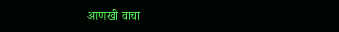आणखी वाचा